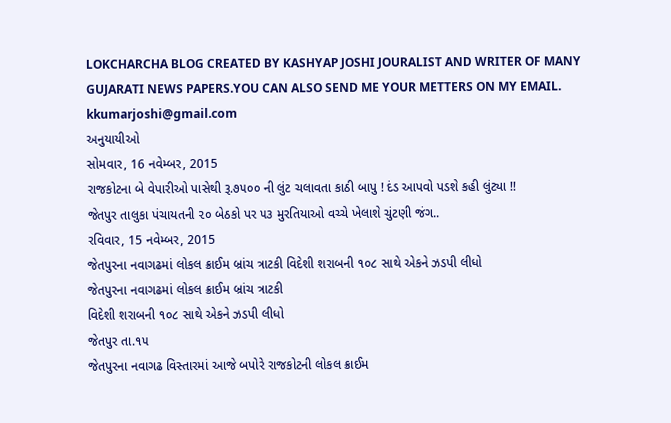LOKCHARCHA BLOG CREATED BY KASHYAP JOSHI JOURALIST AND WRITER OF MANY GUJARATI NEWS PAPERS.YOU CAN ALSO SEND ME YOUR METTERS ON MY EMAIL. kkumarjoshi@gmail.com
અનુયાયીઓ
સોમવાર, 16 નવેમ્બર, 2015
રાજકોટના બે વેપારીઓ પાસેથી રૂ.૭૫૦૦ ની લુંટ ચલાવતા કાઠી બાપુ ! દંડ આપવો પડશે કહી લુંટ્યા !!
જેતપુર તાલુકા પંચાયતની ૨૦ બેઠકો પર ૫૩ મુરતિયાઓ વચ્ચે ખેલાશે ચુંટણી જંગ..
રવિવાર, 15 નવેમ્બર, 2015
જેતપુરના નવાગઢમાં લોકલ ક્રાઈમ બ્રાંચ ત્રાટકી વિદેશી શરાબની ૧૦૮ સાથે એકને ઝડપી લીધો
જેતપુરના નવાગઢમાં લોકલ ક્રાઈમ બ્રાંચ ત્રાટકી
વિદેશી શરાબની ૧૦૮ સાથે એકને ઝડપી લીધો
જેતપુર તા.૧૫
જેતપુરના નવાગઢ વિસ્તારમાં આજે બપોરે રાજકોટની લોકલ ક્રાઈમ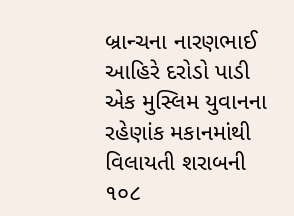બ્રાન્ચના નારણભાઈ આહિરે દરોડો પાડી એક મુસ્લિમ યુવાનના રહેણાંક મકાનમાંથી વિલાયતી શરાબની ૧૦૮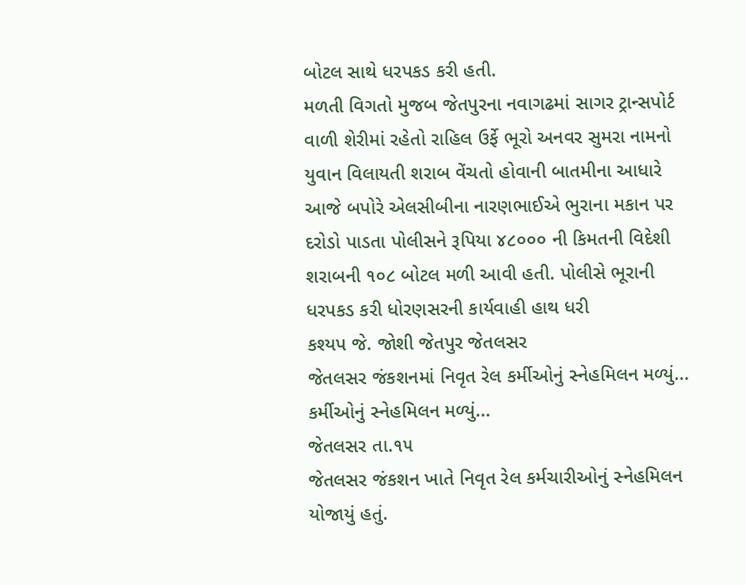બોટલ સાથે ધરપકડ કરી હતી.
મળતી વિગતો મુજબ જેતપુરના નવાગઢમાં સાગર ટ્રાન્સપોર્ટ વાળી શેરીમાં રહેતો રાહિલ ઉર્ફે ભૂરો અનવર સુમરા નામનો યુવાન વિલાયતી શરાબ વેંચતો હોવાની બાતમીના આધારે આજે બપોરે એલસીબીના નારણભાઈએ ભુરાના મકાન પર દરોડો પાડતા પોલીસને રૂપિયા ૪૮૦૦૦ ની કિમતની વિદેશી શરાબની ૧૦૮ બોટલ મળી આવી હતી. પોલીસે ભૂરાની ધરપકડ કરી ધોરણસરની કાર્યવાહી હાથ ધરી
કશ્યપ જે. જોશી જેતપુર જેતલસર
જેતલસર જંકશનમાં નિવૃત રેલ કર્મીઓનું સ્નેહમિલન મળ્યું...
કર્મીઓનું સ્નેહમિલન મળ્યું...
જેતલસર તા.૧૫
જેતલસર જંકશન ખાતે નિવૃત રેલ કર્મચારીઓનું સ્નેહમિલન યોજાયું હતું.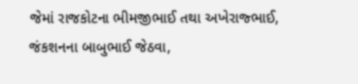જેમાં રાજકોટના ભીમજીભાઈ તથા અખેરાજ્ભાઈ, જંકશનના બાબુભાઈ જેઠવા,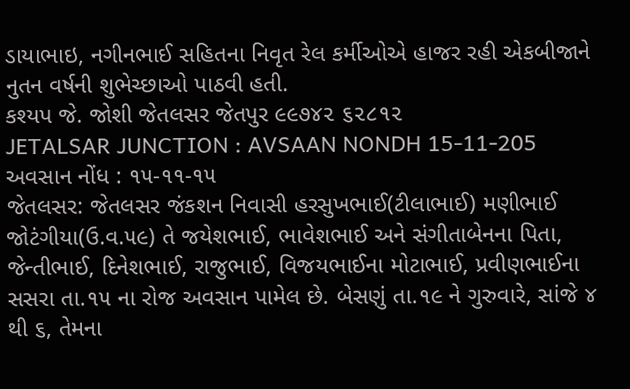ડાયાભાઇ, નગીનભાઈ સહિતના નિવૃત રેલ કર્મીઓએ હાજર રહી એકબીજાને નુતન વર્ષની શુભેચ્છાઓ પાઠવી હતી.
કશ્યપ જે. જોશી જેતલસર જેતપુર ૯૯૭૪૨ ૬૨૮૧૨
JETALSAR JUNCTION : AVSAAN NONDH 15-11-205
અવસાન નોંધ : ૧૫-૧૧-૧૫
જેતલસર: જેતલસર જંકશન નિવાસી હરસુખભાઈ(ટીલાભાઈ) મણીભાઈ જોટંગીયા(ઉ.વ.૫૯) તે જયેશભાઈ, ભાવેશભાઈ અને સંગીતાબેનના પિતા, જેન્તીભાઈ, દિનેશભાઈ, રાજુભાઈ, વિજયભાઈના મોટાભાઈ, પ્રવીણભાઈના સસરા તા.૧૫ ના રોજ અવસાન પામેલ છે. બેસણું તા.૧૯ ને ગુરુવારે, સાંજે ૪ થી ૬, તેમના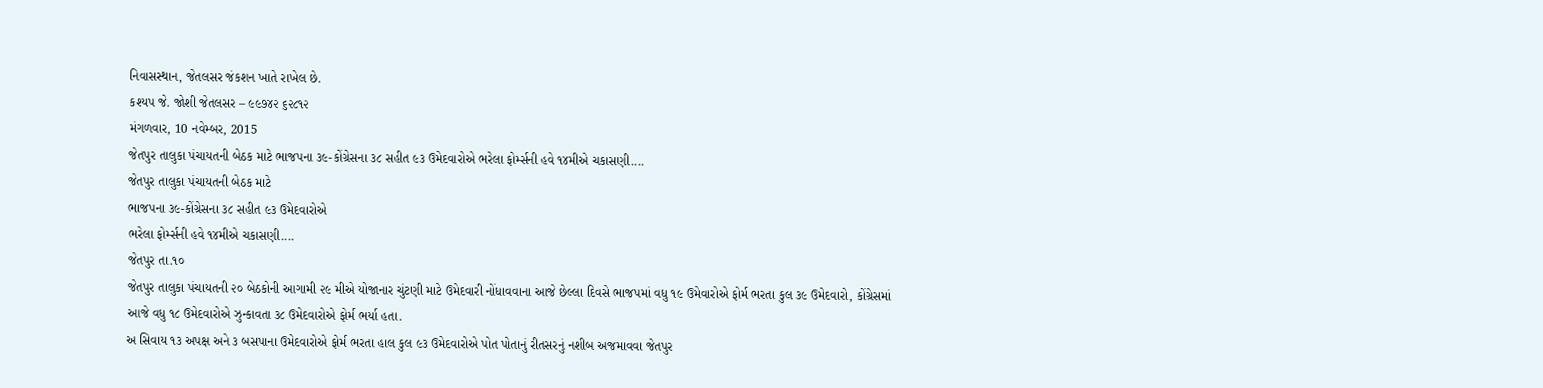નિવાસસ્થાન, જેતલસર જંકશન ખાતે રાખેલ છે.
કશ્યપ જે. જોશી જેતલસર – ૯૯૭૪૨ ૬૨૮૧૨
મંગળવાર, 10 નવેમ્બર, 2015
જેતપુર તાલુકા પંચાયતની બેઠક માટે ભાજપના ૩૯-કોંગ્રેસના ૩૮ સહીત ૯૩ ઉમેદવારોએ ભરેલા ફોર્મ્સની હવે ૧૪મીએ ચકાસણી....
જેતપુર તાલુકા પંચાયતની બેઠક માટે
ભાજપના ૩૯-કોંગ્રેસના ૩૮ સહીત ૯૩ ઉમેદવારોએ
ભરેલા ફોર્મ્સની હવે ૧૪મીએ ચકાસણી....
જેતપુર તા.૧૦
જેતપુર તાલુકા પંચાયતની ૨૦ બેઠકોની આગામી ૨૯ મીએ યોજાનાર ચુંટણી માટે ઉમેદવારી નોંધાવવાના આજે છેલ્લા દિવસે ભાજપમાં વધુ ૧૯ ઉમેવારોએ ફોર્મ ભરતા કુલ ૩૯ ઉમેદવારો, કોંગ્રેસમાં આજે વધુ ૧૮ ઉમેદવારોએ ઝુન્કાવતા ૩૮ ઉમેદવારોએ ફોર્મ ભર્યા હતા.
અ સિવાય ૧૩ અપક્ષ અને ૩ બસપાના ઉમેદવારોએ ફોર્મ ભરતા હાલ કુલ ૯૩ ઉમેદવારોએ પોત પોતાનું રીતસરનું નશીબ અજમાવવા જેતપુર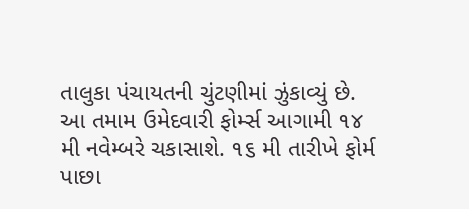તાલુકા પંચાયતની ચુંટણીમાં ઝુંકાવ્યું છે.
આ તમામ ઉમેદવારી ફોર્મ્સ આગામી ૧૪ મી નવેમ્બરે ચકાસાશે. ૧૬ મી તારીખે ફોર્મ પાછા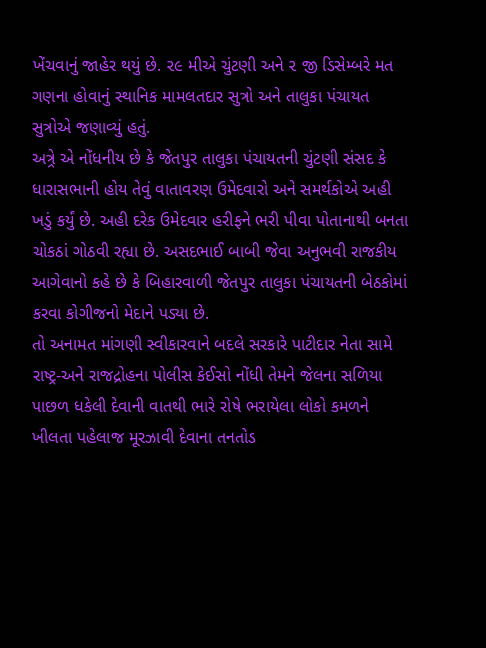ખેંચવાનું જાહેર થયું છે. ૨૯ મીએ ચુંટણી અને ૨ જી ડિસેમ્બરે મત ગણના હોવાનું સ્થાનિક મામલતદાર સુત્રો અને તાલુકા પંચાયત સુત્રોએ જણાવ્યું હતું.
અત્ર્રે એ નોંધનીય છે કે જેતપુર તાલુકા પંચાયતની ચુંટણી સંસદ કે ધારાસભાની હોય તેવું વાતાવરણ ઉમેદવારો અને સમર્થકોએ અહી ખડું કર્યું છે. અહી દરેક ઉમેદવાર હરીફને ભરી પીવા પોતાનાથી બનતા ચોકઠાં ગોઠવી રહ્યા છે. અસદભાઈ બાબી જેવા અનુભવી રાજકીય આગેવાનો કહે છે કે બિહારવાળી જેતપુર તાલુકા પંચાયતની બેઠકોમાં કરવા કોગીજનો મેદાને પડ્યા છે.
તો અનામત માંગણી સ્વીકારવાને બદલે સરકારે પાટીદાર નેતા સામે રાષ્ટ્ર-અને રાજદ્રોહના પોલીસ કેઈસો નોંધી તેમને જેલના સળિયા પાછળ ધકેલી દેવાની વાતથી ભારે રોષે ભરાયેલા લોકો કમળને ખીલતા પહેલાજ મૂરઝાવી દેવાના તનતોડ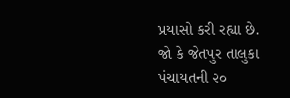પ્રયાસો કરી રહ્યા છે.
જો કે જેતપુર તાલુકા પંચાયતની ૨૦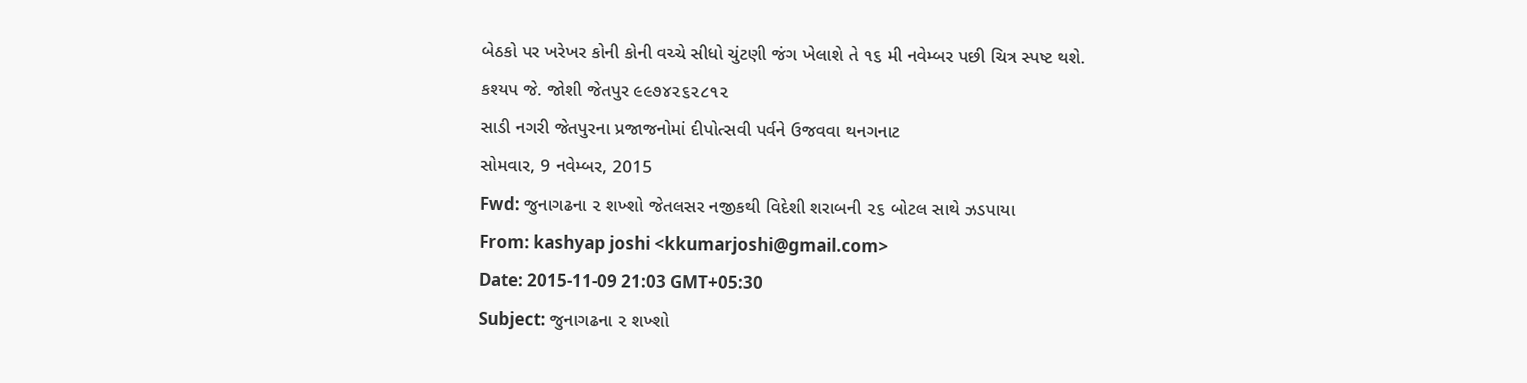બેઠકો પર ખરેખર કોની કોની વચ્ચે સીધો ચુંટણી જંગ ખેલાશે તે ૧૬ મી નવેમ્બર પછી ચિત્ર સ્પષ્ટ થશે.
કશ્યપ જે. જોશી જેતપુર ૯૯૭૪૨૬૨૮૧૨
સાડી નગરી જેતપુરના પ્રજાજનોમાં દીપોત્સવી પર્વને ઉજવવા થનગનાટ
સોમવાર, 9 નવેમ્બર, 2015
Fwd: જુનાગઢના ૨ શખ્શો જેતલસર નજીકથી વિદેશી શરાબની ૨૬ બોટલ સાથે ઝડપાયા
From: kashyap joshi <kkumarjoshi@gmail.com>
Date: 2015-11-09 21:03 GMT+05:30
Subject: જુનાગઢના ૨ શખ્શો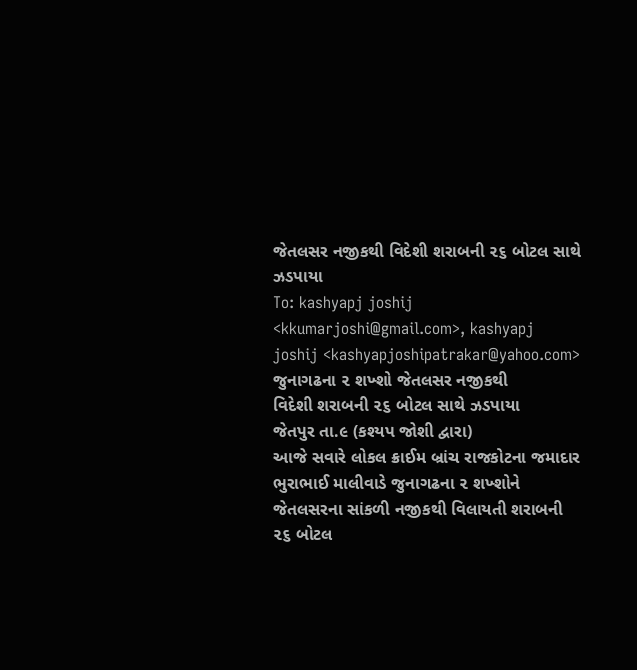જેતલસર નજીકથી વિદેશી શરાબની ૨૬ બોટલ સાથે ઝડપાયા
To: kashyapj joshij <kkumarjoshi@gmail.com>, kashyapj joshij <kashyapjoshipatrakar@yahoo.com>
જુનાગઢના ૨ શખ્શો જેતલસર નજીકથી
વિદેશી શરાબની ૨૬ બોટલ સાથે ઝડપાયા
જેતપુર તા.૯ (કશ્યપ જોશી દ્વારા)
આજે સવારે લોકલ ક્રાઈમ બ્રાંચ રાજકોટના જમાદાર ભુરાભાઈ માલીવાડે જુનાગઢના ૨ શખ્શોને જેતલસરના સાંકળી નજીકથી વિલાયતી શરાબની ૨૬ બોટલ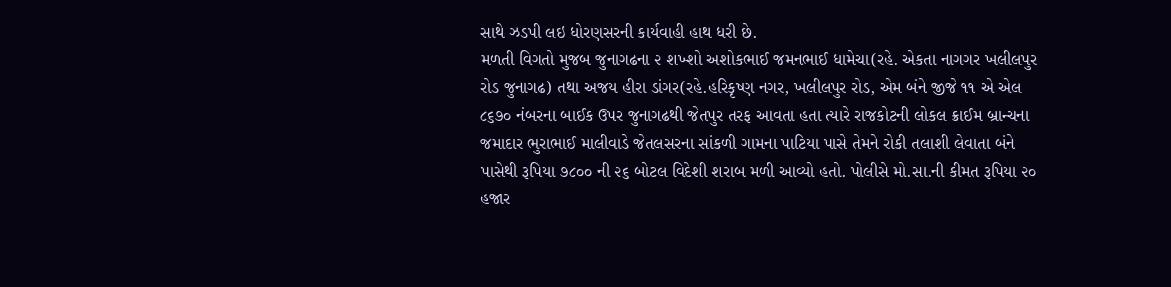સાથે ઝડપી લઇ ધોરણસરની કાર્યવાહી હાથ ધરી છે.
મળતી વિગતો મુજબ જુનાગઢના ૨ શખ્શો અશોકભાઈ જમનભાઈ ધામેચા(રહે. એકતા નાગગર ખલીલપુર રોડ જુનાગઢ) તથા અજય હીરા ડાંગર(રહે.હરિકૃષ્ણ નગર, ખલીલપુર રોડ, એમ બંને જીજે ૧૧ એ એલ ૮૬૭૦ નંબરના બાઈક ઉપર જુનાગઢથી જેતપુર તરફ આવતા હતા ત્યારે રાજકોટની લોકલ ક્રાઈમ બ્રાન્ચના જમાદાર ભુરાભાઈ માલીવાડે જેતલસરના સાંકળી ગામના પાટિયા પાસે તેમને રોકી તલાશી લેવાતા બંને પાસેથી રૂપિયા ૭૮૦૦ ની ૨૬ બોટલ વિદેશી શરાબ મળી આવ્યો હતો. પોલીસે મો.સા.ની કીમત રૂપિયા ૨૦ હજાર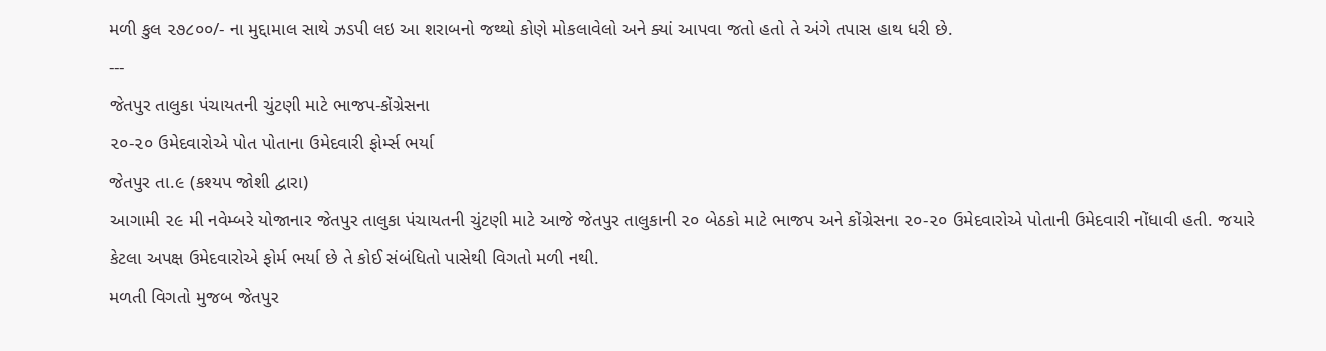મળી કુલ ૨૭૮૦૦/- ના મુદ્દામાલ સાથે ઝડપી લઇ આ શરાબનો જથ્થો કોણે મોકલાવેલો અને ક્યાં આપવા જતો હતો તે અંગે તપાસ હાથ ધરી છે.
---
જેતપુર તાલુકા પંચાયતની ચુંટણી માટે ભાજપ-કોંગ્રેસના
૨૦-૨૦ ઉમેદવારોએ પોત પોતાના ઉમેદવારી ફોર્મ્સ ભર્યા
જેતપુર તા.૯ (કશ્યપ જોશી દ્વારા)
આગામી ૨૯ મી નવેમ્બરે યોજાનાર જેતપુર તાલુકા પંચાયતની ચુંટણી માટે આજે જેતપુર તાલુકાની ૨૦ બેઠકો માટે ભાજપ અને કોંગ્રેસના ૨૦-૨૦ ઉમેદવારોએ પોતાની ઉમેદવારી નોંધાવી હતી. જયારે કેટલા અપક્ષ ઉમેદવારોએ ફોર્મ ભર્યા છે તે કોઈ સંબંધિતો પાસેથી વિગતો મળી નથી.
મળતી વિગતો મુજબ જેતપુર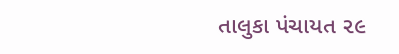તાલુકા પંચાયત ૨૯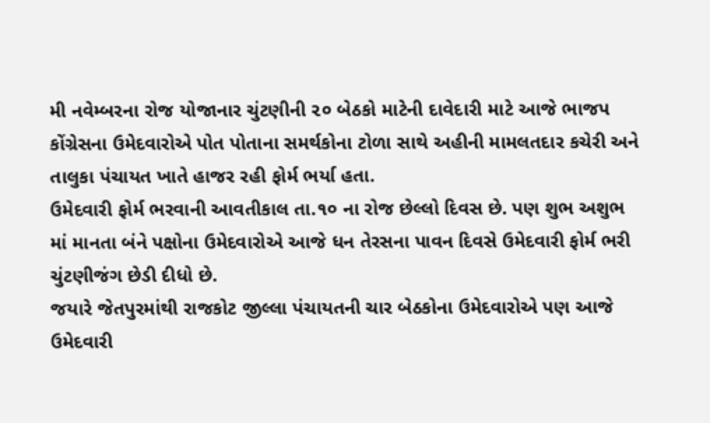મી નવેમ્બરના રોજ યોજાનાર ચુંટણીની ૨૦ બેઠકો માટેની દાવેદારી માટે આજે ભાજપ કોંગ્રેસના ઉમેદવારોએ પોત પોતાના સમર્થકોના ટોળા સાથે અહીની મામલતદાર કચેરી અને તાલુકા પંચાયત ખાતે હાજર રહી ફોર્મ ભર્યા હતા.
ઉમેદવારી ફોર્મ ભરવાની આવતીકાલ તા.૧૦ ના રોજ છેલ્લો દિવસ છે. પણ શુભ અશુભ માં માનતા બંને પક્ષોના ઉમેદવારોએ આજે ધન તેરસના પાવન દિવસે ઉમેદવારી ફોર્મ ભરી ચુંટણીજંગ છેડી દીધો છે.
જયારે જેતપુરમાંથી રાજકોટ જીલ્લા પંચાયતની ચાર બેઠકોના ઉમેદવારોએ પણ આજે ઉમેદવારી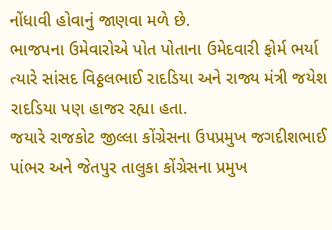નોંધાવી હોવાનું જાણવા મળે છે.
ભાજપના ઉમેવારોએ પોત પોતાના ઉમેદવારી ફોર્મ ભર્યા ત્યારે સાંસદ વિઠ્ઠલભાઈ રાદડિયા અને રાજ્ય મંત્રી જયેશ રાદડિયા પણ હાજર રહ્યા હતા.
જયારે રાજકોટ જીલ્લા કોંગ્રેસના ઉપપ્રમુખ જગદીશભાઈ પાંભર અને જેતપુર તાલુકા કોંગ્રેસના પ્રમુખ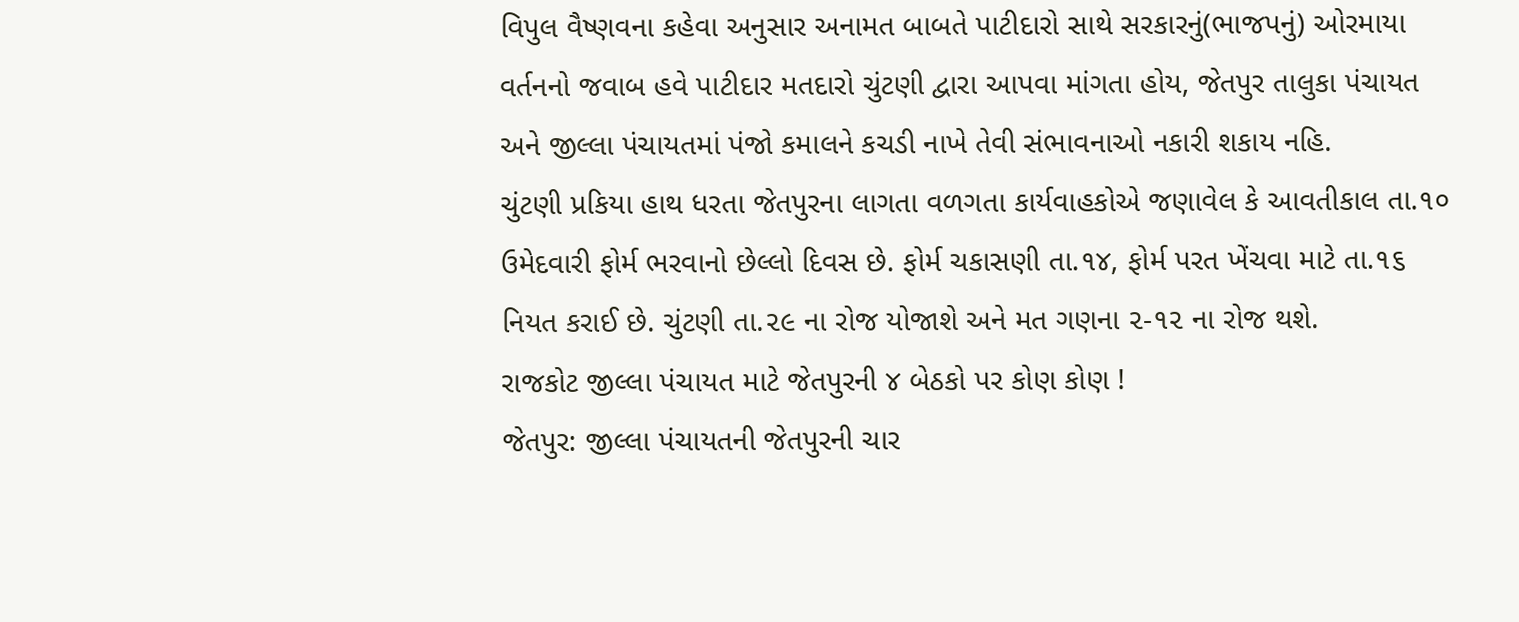વિપુલ વૈષ્ણવના કહેવા અનુસાર અનામત બાબતે પાટીદારો સાથે સરકારનું(ભાજપનું) ઓરમાયા વર્તનનો જવાબ હવે પાટીદાર મતદારો ચુંટણી દ્વારા આપવા માંગતા હોય, જેતપુર તાલુકા પંચાયત અને જીલ્લા પંચાયતમાં પંજો કમાલને કચડી નાખે તેવી સંભાવનાઓ નકારી શકાય નહિ.
ચુંટણી પ્રકિયા હાથ ધરતા જેતપુરના લાગતા વળગતા કાર્યવાહકોએ જણાવેલ કે આવતીકાલ તા.૧૦ ઉમેદવારી ફોર્મ ભરવાનો છેલ્લો દિવસ છે. ફોર્મ ચકાસણી તા.૧૪, ફોર્મ પરત ખેંચવા માટે તા.૧૬ નિયત કરાઈ છે. ચુંટણી તા.૨૯ ના રોજ યોજાશે અને મત ગણના ૨-૧૨ ના રોજ થશે.
રાજકોટ જીલ્લા પંચાયત માટે જેતપુરની ૪ બેઠકો પર કોણ કોણ !
જેતપુર: જીલ્લા પંચાયતની જેતપુરની ચાર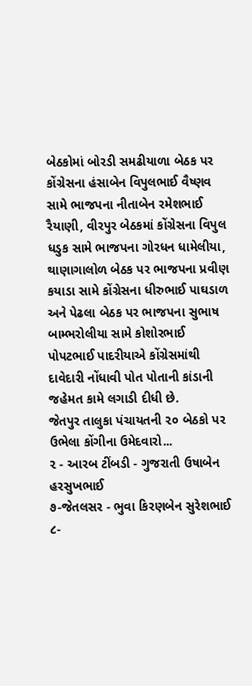બેઠકોમાં બોરડી સમઢીયાળા બેઠક પર કોંગ્રેસના હંસાબેન વિપુલભાઈ વૈષ્ણવ સામે ભાજપના નીતાબેન રમેશભાઈ રૈયાણી, વીરપુર બેઠકમાં કોંગ્રેસના વિપુલ ધડુક સામે ભાજપના ગોરધન ધામેલીયા, થાણાગાલોળ બેઠક પર ભાજપના પ્રવીણ કયાડા સામે કોંગ્રેસના ધીરુભાઈ પાઘડાળ અને પેઢલા બેઠક પર ભાજપના સુભાષ બામ્ભરોલીયા સામે કોશોરભાઈ પોપટભાઈ પાદરીયાએ કોંગ્રેસમાંથી દાવેદારી નોંધાવી પોત પોતાની કાંડાની જહેમત કામે લગાડી દીધી છે.
જેતપુર તાલુકા પંચાયતની ૨૦ બેઠકો પર ઉભેલા કોંગીના ઉમેદવારો...
૨ - આરબ ટીંબડી - ગુજરાતી ઉષાબેન હરસુખભાઈ
૭-જેતલસર - ભુવા કિરણબેન સુરેશભાઈ
૮-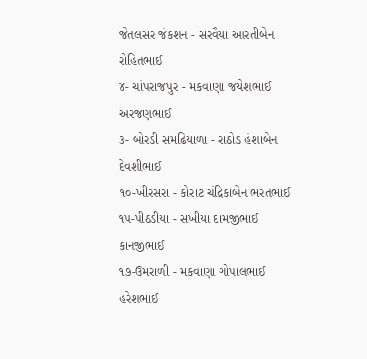જેતલસર જંકશન - સરવૈયા આરતીબેન રોહિતભાઈ
૪- ચાંપરાજપુર - મકવાણા જયેશભાઈ અરજણભાઈ
૩- બોરડી સમઢિયાળા - રાઠોડ હંશાબેન દેવશીભાઈ
૧૦-ખીરસરા - કોરાટ ચંદ્રિકાબેન ભરતભાઈ
૧૫-પીઠડીયા - સખીયા દામજીભાઈ કાનજીભાઈ
૧૭-ઉમરાળી - મકવાણા ગોપાલભાઈ હરેશભાઈ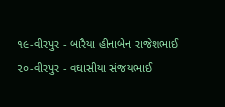૧૯-વીરપુર - બારૈયા હીનાબેન રાજેશભાઈ
૨૦-વીરપુર - વઘાસીયા સંજયભાઈ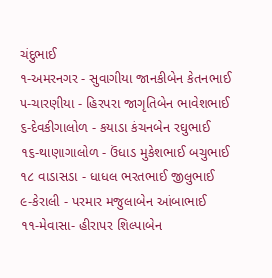ચંદુભાઈ
૧-અમરનગર - સુવાગીયા જાનકીબેન કેતનભાઈ
૫-ચારણીયા - હિરપરા જાગૃતિબેન ભાવેશભાઈ
૬-દેવકીગાલોળ - કયાડા કંચનબેન રઘુભાઈ
૧૬-થાણાગાલોળ - ઉંધાડ મુકેશભાઈ બચુભાઈ
૧૮ વાડાસડા - ધાધલ ભરતભાઈ જીલુભાઈ
૯-કેરાલી - પરમાર મજુલાબેન આંબાભાઈ
૧૧-મેવાસા- હીરાપર શિલ્પાબેન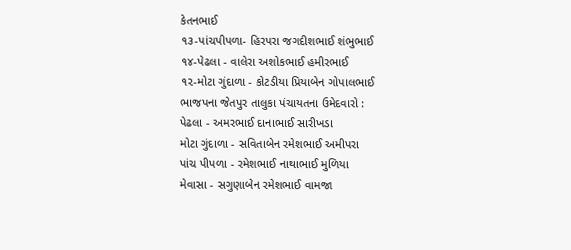કેતનભાઈ
૧૩-પાંચપીપળા- હિરપરા જગદીશભાઈ શંભુભાઈ
૧૪-પેઢલા - વાલેરા અશોકભાઈ હમીરભાઈ
૧૨-મોટા ગુંદાળા - કોટડીયા પ્રિયાબેન ગોપાલભાઈ
ભાજપના જેતપુર તાલુકા પંચાયતના ઉમેદવારો :
પેઢલા - અમરભાઈ દાનાભાઈ સારીખડા
મોટા ગુંદાળા - સવિતાબેન રમેશભાઈ અમીપરા
પાંચ પીપળા - રમેશભાઈ નાથાભાઈ મુળિયા
મેવાસા - સગુણાબેન રમેશભાઈ વામજા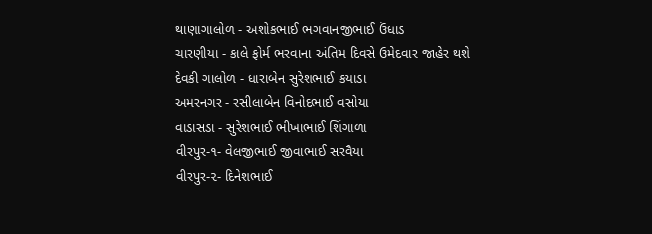થાણાગાલોળ - અશોકભાઈ ભગવાનજીભાઈ ઉંધાડ
ચારણીયા - કાલે ફોર્મ ભરવાના અંતિમ દિવસે ઉમેદવાર જાહેર થશે
દેવકી ગાલોળ - ધારાબેન સુરેશભાઈ કયાડા
અમરનગર - રસીલાબેન વિનોદભાઈ વસોયા
વાડાસડા - સુરેશભાઈ ભીખાભાઈ શિંગાળા
વીરપુર-૧- વેલજીભાઈ જીવાભાઈ સરવૈયા
વીરપુર-૨- દિનેશભાઈ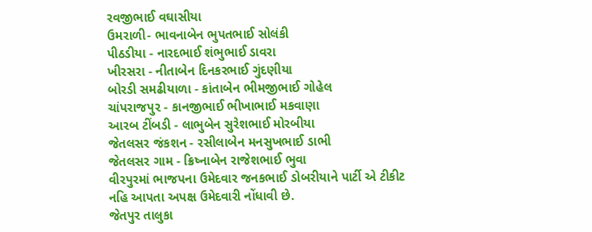રવજીભાઈ વઘાસીયા
ઉમરાળી- ભાવનાબેન ભુપતભાઈ સોલંકી
પીઠડીયા - નારદભાઈ શંભુભાઈ ડાવરા
ખીરસરા - નીતાબેન દિનકરભાઈ ગુંદણીયા
બોરડી સમઢીયાળા - કાંતાબેન ભીમજીભાઈ ગોહેલ
ચાંપરાજપુર - કાનજીભાઈ ભીખાભાઈ મકવાણા
આરબ ટીંબડી - લાભુબેન સુરેશભાઈ મોરબીયા
જેતલસર જંકશન - રસીલાબેન મનસુખભાઈ ડાભી
જેતલસર ગામ - ક્રિષ્નાબેન રાજેશભાઈ ભુવા
વીરપુરમાં ભાજપના ઉમેદવાર જનકભાઈ ડોબરીયાને પાર્ટી એ ટીકીટ નહિ આપતા અપક્ષ ઉમેદવારી નોંધાવી છે.
જેતપુર તાલુકા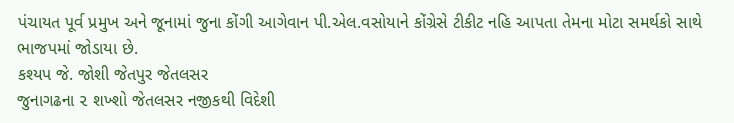પંચાયત પૂર્વ પ્રમુખ અને જૂનામાં જુના કોંગી આગેવાન પી.એલ.વસોયાને કોંગ્રેસે ટીકીટ નહિ આપતા તેમના મોટા સમર્થકો સાથે ભાજપમાં જોડાયા છે.
કશ્યપ જે. જોશી જેતપુર જેતલસર
જુનાગઢના ૨ શખ્શો જેતલસર નજીકથી વિદેશી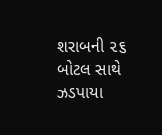શરાબની ૨૬ બોટલ સાથે ઝડપાયા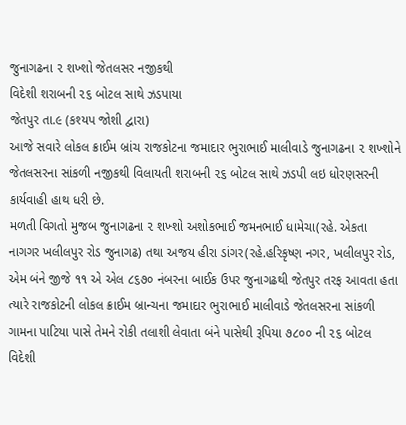જુનાગઢના ૨ શખ્શો જેતલસર નજીકથી
વિદેશી શરાબની ૨૬ બોટલ સાથે ઝડપાયા
જેતપુર તા.૯ (કશ્યપ જોશી દ્વારા)
આજે સવારે લોકલ ક્રાઈમ બ્રાંચ રાજકોટના જમાદાર ભુરાભાઈ માલીવાડે જુનાગઢના ૨ શખ્શોને જેતલસરના સાંકળી નજીકથી વિલાયતી શરાબની ૨૬ બોટલ સાથે ઝડપી લઇ ધોરણસરની કાર્યવાહી હાથ ધરી છે.
મળતી વિગતો મુજબ જુનાગઢના ૨ શખ્શો અશોકભાઈ જમનભાઈ ધામેચા(રહે. એકતા નાગગર ખલીલપુર રોડ જુનાગઢ) તથા અજય હીરા ડાંગર(રહે.હરિકૃષ્ણ નગર, ખલીલપુર રોડ, એમ બંને જીજે ૧૧ એ એલ ૮૬૭૦ નંબરના બાઈક ઉપર જુનાગઢથી જેતપુર તરફ આવતા હતા ત્યારે રાજકોટની લોકલ ક્રાઈમ બ્રાન્ચના જમાદાર ભુરાભાઈ માલીવાડે જેતલસરના સાંકળી ગામના પાટિયા પાસે તેમને રોકી તલાશી લેવાતા બંને પાસેથી રૂપિયા ૭૮૦૦ ની ૨૬ બોટલ વિદેશી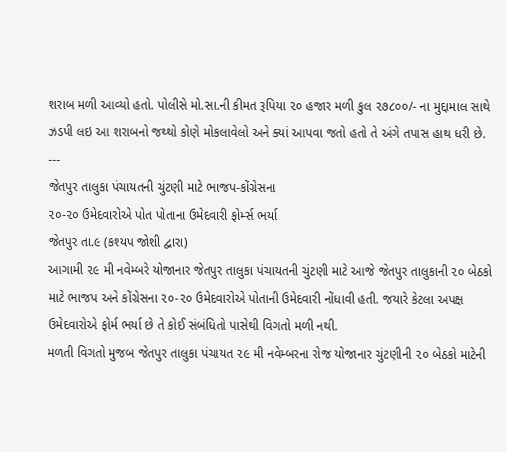શરાબ મળી આવ્યો હતો. પોલીસે મો.સા.ની કીમત રૂપિયા ૨૦ હજાર મળી કુલ ૨૭૮૦૦/- ના મુદ્દામાલ સાથે ઝડપી લઇ આ શરાબનો જથ્થો કોણે મોકલાવેલો અને ક્યાં આપવા જતો હતો તે અંગે તપાસ હાથ ધરી છે.
---
જેતપુર તાલુકા પંચાયતની ચુંટણી માટે ભાજપ-કોંગ્રેસના
૨૦-૨૦ ઉમેદવારોએ પોત પોતાના ઉમેદવારી ફોર્મ્સ ભર્યા
જેતપુર તા.૯ (કશ્યપ જોશી દ્વારા)
આગામી ૨૯ મી નવેમ્બરે યોજાનાર જેતપુર તાલુકા પંચાયતની ચુંટણી માટે આજે જેતપુર તાલુકાની ૨૦ બેઠકો માટે ભાજપ અને કોંગ્રેસના ૨૦-૨૦ ઉમેદવારોએ પોતાની ઉમેદવારી નોંધાવી હતી. જયારે કેટલા અપક્ષ ઉમેદવારોએ ફોર્મ ભર્યા છે તે કોઈ સંબંધિતો પાસેથી વિગતો મળી નથી.
મળતી વિગતો મુજબ જેતપુર તાલુકા પંચાયત ૨૯ મી નવેમ્બરના રોજ યોજાનાર ચુંટણીની ૨૦ બેઠકો માટેની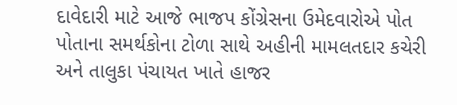દાવેદારી માટે આજે ભાજપ કોંગ્રેસના ઉમેદવારોએ પોત પોતાના સમર્થકોના ટોળા સાથે અહીની મામલતદાર કચેરી અને તાલુકા પંચાયત ખાતે હાજર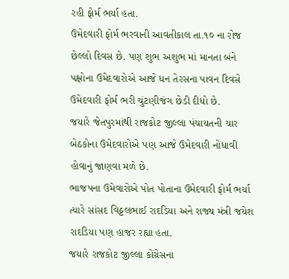રહી ફોર્મ ભર્યા હતા.
ઉમેદવારી ફોર્મ ભરવાની આવતીકાલ તા.૧૦ ના રોજ છેલ્લો દિવસ છે. પણ શુભ અશુભ માં માનતા બંને પક્ષોના ઉમેદવારોએ આજે ધન તેરસના પાવન દિવસે ઉમેદવારી ફોર્મ ભરી ચુંટણીજંગ છેડી દીધો છે.
જયારે જેતપુરમાંથી રાજકોટ જીલ્લા પંચાયતની ચાર બેઠકોના ઉમેદવારોએ પણ આજે ઉમેદવારી નોંધાવી હોવાનું જાણવા મળે છે.
ભાજપના ઉમેવારોએ પોત પોતાના ઉમેદવારી ફોર્મ ભર્યા ત્યારે સાંસદ વિઠ્ઠલભાઈ રાદડિયા અને રાજ્ય મંત્રી જયેશ રાદડિયા પણ હાજર રહ્યા હતા.
જયારે રાજકોટ જીલ્લા કોંગ્રેસના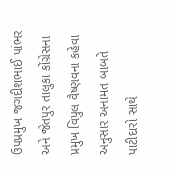ઉપપ્રમુખ જગદીશભાઈ પાંભર અને જેતપુર તાલુકા કોંગ્રેસના પ્રમુખ વિપુલ વૈષ્ણવના કહેવા અનુસાર અનામત બાબતે પાટીદારો સાથે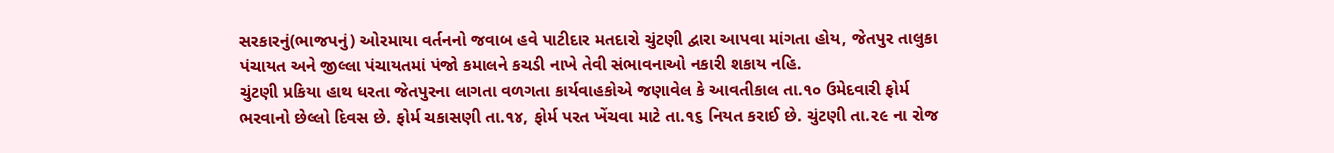સરકારનું(ભાજપનું) ઓરમાયા વર્તનનો જવાબ હવે પાટીદાર મતદારો ચુંટણી દ્વારા આપવા માંગતા હોય, જેતપુર તાલુકા પંચાયત અને જીલ્લા પંચાયતમાં પંજો કમાલને કચડી નાખે તેવી સંભાવનાઓ નકારી શકાય નહિ.
ચુંટણી પ્રકિયા હાથ ધરતા જેતપુરના લાગતા વળગતા કાર્યવાહકોએ જણાવેલ કે આવતીકાલ તા.૧૦ ઉમેદવારી ફોર્મ ભરવાનો છેલ્લો દિવસ છે. ફોર્મ ચકાસણી તા.૧૪, ફોર્મ પરત ખેંચવા માટે તા.૧૬ નિયત કરાઈ છે. ચુંટણી તા.૨૯ ના રોજ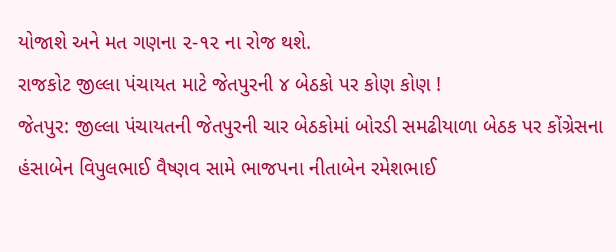યોજાશે અને મત ગણના ૨-૧૨ ના રોજ થશે.
રાજકોટ જીલ્લા પંચાયત માટે જેતપુરની ૪ બેઠકો પર કોણ કોણ !
જેતપુર: જીલ્લા પંચાયતની જેતપુરની ચાર બેઠકોમાં બોરડી સમઢીયાળા બેઠક પર કોંગ્રેસના હંસાબેન વિપુલભાઈ વૈષ્ણવ સામે ભાજપના નીતાબેન રમેશભાઈ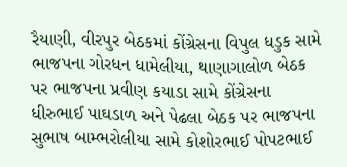રૈયાણી, વીરપુર બેઠકમાં કોંગ્રેસના વિપુલ ધડુક સામે ભાજપના ગોરધન ધામેલીયા, થાણાગાલોળ બેઠક પર ભાજપના પ્રવીણ કયાડા સામે કોંગ્રેસના ધીરુભાઈ પાઘડાળ અને પેઢલા બેઠક પર ભાજપના સુભાષ બામ્ભરોલીયા સામે કોશોરભાઈ પોપટભાઈ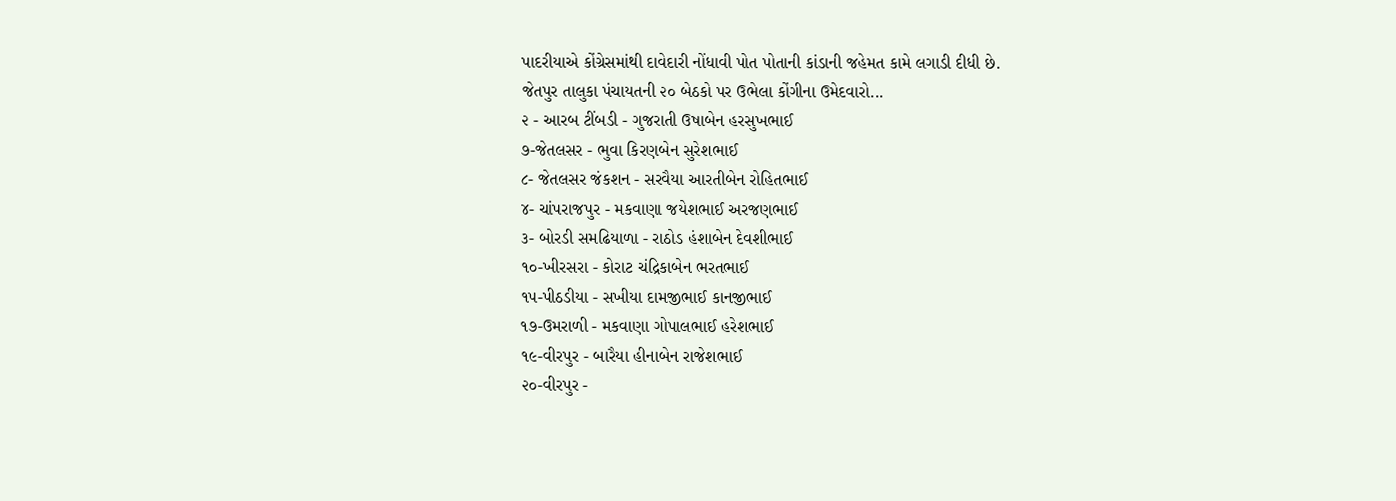પાદરીયાએ કોંગ્રેસમાંથી દાવેદારી નોંધાવી પોત પોતાની કાંડાની જહેમત કામે લગાડી દીધી છે.
જેતપુર તાલુકા પંચાયતની ૨૦ બેઠકો પર ઉભેલા કોંગીના ઉમેદવારો...
૨ - આરબ ટીંબડી - ગુજરાતી ઉષાબેન હરસુખભાઈ
૭-જેતલસર - ભુવા કિરણબેન સુરેશભાઈ
૮- જેતલસર જંકશન - સરવૈયા આરતીબેન રોહિતભાઈ
૪- ચાંપરાજપુર - મકવાણા જયેશભાઈ અરજણભાઈ
૩- બોરડી સમઢિયાળા - રાઠોડ હંશાબેન દેવશીભાઈ
૧૦-ખીરસરા - કોરાટ ચંદ્રિકાબેન ભરતભાઈ
૧૫-પીઠડીયા - સખીયા દામજીભાઈ કાનજીભાઈ
૧૭-ઉમરાળી - મકવાણા ગોપાલભાઈ હરેશભાઈ
૧૯-વીરપુર - બારૈયા હીનાબેન રાજેશભાઈ
૨૦-વીરપુર -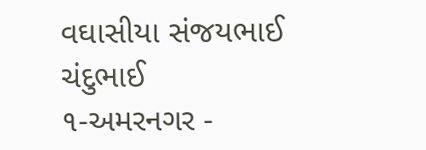વઘાસીયા સંજયભાઈ ચંદુભાઈ
૧-અમરનગર -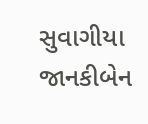સુવાગીયા જાનકીબેન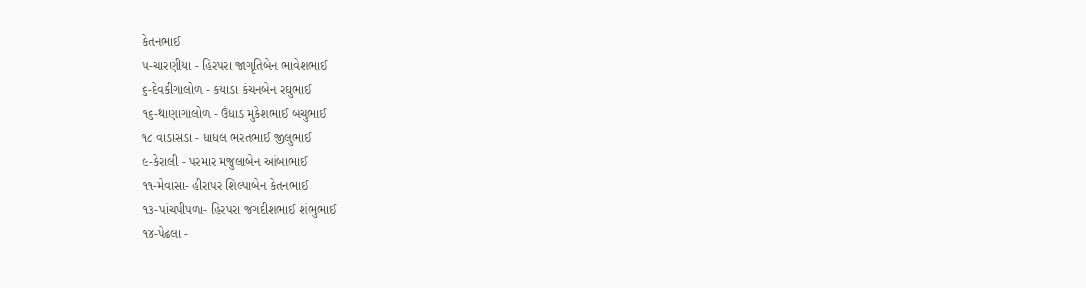કેતનભાઈ
૫-ચારણીયા - હિરપરા જાગૃતિબેન ભાવેશભાઈ
૬-દેવકીગાલોળ - કયાડા કંચનબેન રઘુભાઈ
૧૬-થાણાગાલોળ - ઉંધાડ મુકેશભાઈ બચુભાઈ
૧૮ વાડાસડા - ધાધલ ભરતભાઈ જીલુભાઈ
૯-કેરાલી - પરમાર મજુલાબેન આંબાભાઈ
૧૧-મેવાસા- હીરાપર શિલ્પાબેન કેતનભાઈ
૧૩-પાંચપીપળા- હિરપરા જગદીશભાઈ શંભુભાઈ
૧૪-પેઢલા -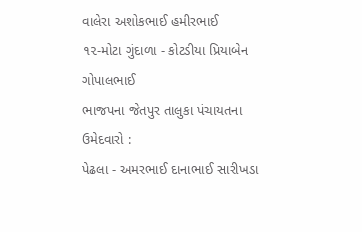વાલેરા અશોકભાઈ હમીરભાઈ
૧૨-મોટા ગુંદાળા - કોટડીયા પ્રિયાબેન ગોપાલભાઈ
ભાજપના જેતપુર તાલુકા પંચાયતના ઉમેદવારો :
પેઢલા - અમરભાઈ દાનાભાઈ સારીખડા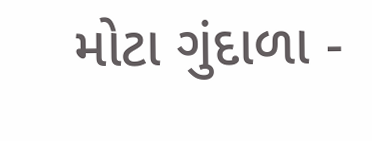મોટા ગુંદાળા -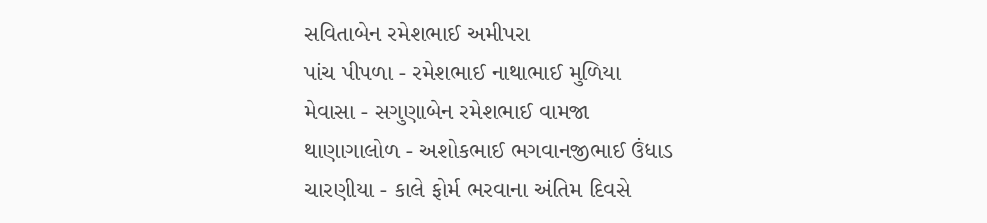સવિતાબેન રમેશભાઈ અમીપરા
પાંચ પીપળા - રમેશભાઈ નાથાભાઈ મુળિયા
મેવાસા - સગુણાબેન રમેશભાઈ વામજા
થાણાગાલોળ - અશોકભાઈ ભગવાનજીભાઈ ઉંધાડ
ચારણીયા - કાલે ફોર્મ ભરવાના અંતિમ દિવસે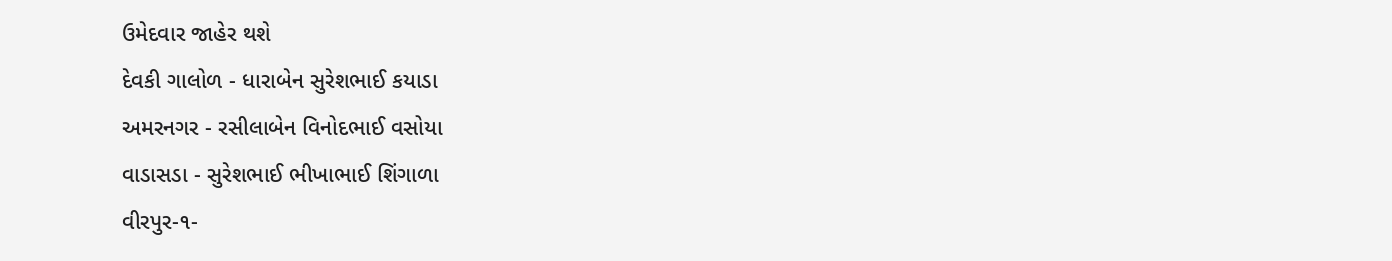ઉમેદવાર જાહેર થશે
દેવકી ગાલોળ - ધારાબેન સુરેશભાઈ કયાડા
અમરનગર - રસીલાબેન વિનોદભાઈ વસોયા
વાડાસડા - સુરેશભાઈ ભીખાભાઈ શિંગાળા
વીરપુર-૧-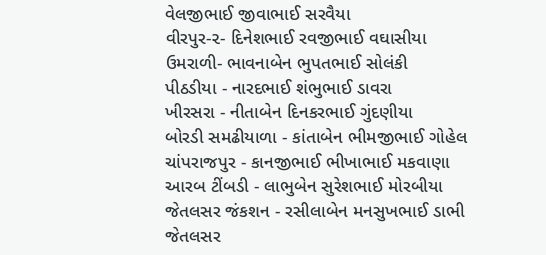વેલજીભાઈ જીવાભાઈ સરવૈયા
વીરપુર-૨- દિનેશભાઈ રવજીભાઈ વઘાસીયા
ઉમરાળી- ભાવનાબેન ભુપતભાઈ સોલંકી
પીઠડીયા - નારદભાઈ શંભુભાઈ ડાવરા
ખીરસરા - નીતાબેન દિનકરભાઈ ગુંદણીયા
બોરડી સમઢીયાળા - કાંતાબેન ભીમજીભાઈ ગોહેલ
ચાંપરાજપુર - કાનજીભાઈ ભીખાભાઈ મકવાણા
આરબ ટીંબડી - લાભુબેન સુરેશભાઈ મોરબીયા
જેતલસર જંકશન - રસીલાબેન મનસુખભાઈ ડાભી
જેતલસર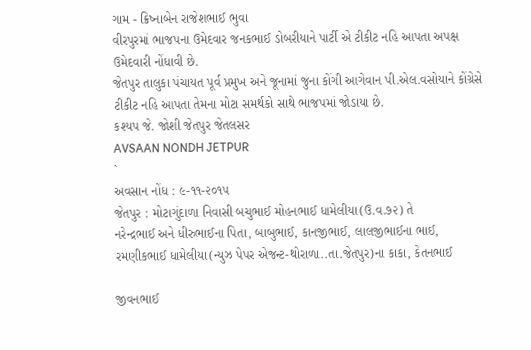ગામ - ક્રિષ્નાબેન રાજેશભાઈ ભુવા
વીરપુરમાં ભાજપના ઉમેદવાર જનકભાઈ ડોબરીયાને પાર્ટી એ ટીકીટ નહિ આપતા અપક્ષ ઉમેદવારી નોંધાવી છે.
જેતપુર તાલુકા પંચાયત પૂર્વ પ્રમુખ અને જૂનામાં જુના કોંગી આગેવાન પી.એલ.વસોયાને કોંગ્રેસે ટીકીટ નહિ આપતા તેમના મોટા સમર્થકો સાથે ભાજપમાં જોડાયા છે.
કશ્યપ જે. જોશી જેતપુર જેતલસર
AVSAAN NONDH JETPUR
`
અવસાન નોંધ : ૯-૧૧-૨૦૧૫
જેતપુર : મોટાગુંદાળા નિવાસી બચુભાઈ મોહનભાઈ ધામેલીયા(ઉ.વ.૭૨) તે
નરેન્દ્રભાઈ અને ધીરુભાઈના પિતા, બાબુભાઈ, કાનજીભાઈ, લાલજીભાઈના ભાઈ,
રમણીકભાઈ ધામેલીયા(ન્યુઝ પેપર એજન્ટ-થોરાળા..તા.જેતપુર)ના કાકા, કેતનભાઈ

જીવનભાઈ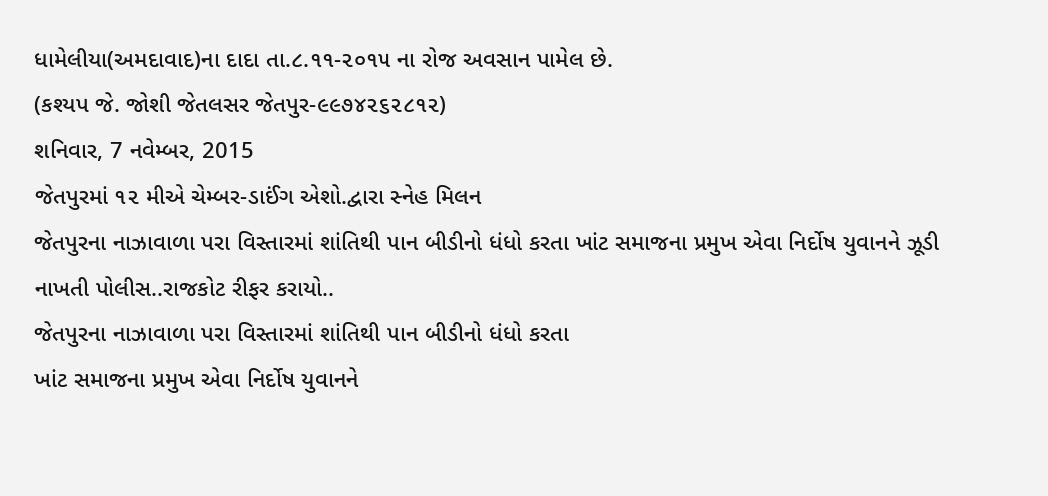ધામેલીયા(અમદાવાદ)ના દાદા તા.૮.૧૧-૨૦૧૫ ના રોજ અવસાન પામેલ છે.
(કશ્યપ જે. જોશી જેતલસર જેતપુર-૯૯૭૪૨૬૨૮૧૨)
શનિવાર, 7 નવેમ્બર, 2015
જેતપુરમાં ૧૨ મીએ ચેમ્બર-ડાઈંગ એશો.દ્વારા સ્નેહ મિલન
જેતપુરના નાઝાવાળા પરા વિસ્તારમાં શાંતિથી પાન બીડીનો ધંધો કરતા ખાંટ સમાજના પ્રમુખ એવા નિર્દોષ યુવાનને ઝૂડી નાખતી પોલીસ..રાજકોટ રીફર કરાયો..
જેતપુરના નાઝાવાળા પરા વિસ્તારમાં શાંતિથી પાન બીડીનો ધંધો કરતા
ખાંટ સમાજના પ્રમુખ એવા નિર્દોષ યુવાનને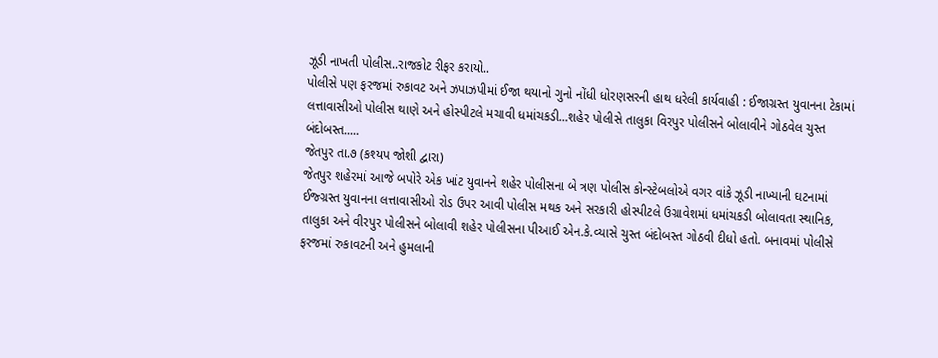ઝૂડી નાખતી પોલીસ..રાજકોટ રીફર કરાયો..
પોલીસે પણ ફરજમાં રુકાવટ અને ઝપાઝપીમાં ઈજા થયાનો ગુનો નોંધી ધોરણસરની હાથ ધરેલી કાર્યવાહી : ઈજાગ્રસ્ત યુવાનના ટેકામાં લત્તાવાસીઓ પોલીસ થાણે અને હોસ્પીટલે મચાવી ધમાંચકડી...શહેર પોલીસે તાલુકા વિરપુર પોલીસને બોલાવીને ગોઠવેલ ચુસ્ત બંદોબસ્ત.....
જેતપુર તા.૭ (કશ્યપ જોશી દ્વારા)
જેતપુર શહેરમાં આજે બપોરે એક ખાંટ યુવાનને શહેર પોલીસના બે ત્રણ પોલીસ કોન્સ્ટેબલોએ વગર વાંકે ઝૂડી નાખ્યાની ઘટનામાં ઈજ્ગ્રસ્ત યુવાનના લત્તાવાસીઓ રોડ ઉપર આવી પોલીસ મથક અને સરકારી હોસ્પીટલે ઉગ્રાવેશમાં ધમાંચકડી બોલાવતા સ્થાનિક, તાલુકા અને વીરપુર પોલીસને બોલાવી શહેર પોલીસના પીઆઈ એન.કે.વ્યાસે ચુસ્ત બંદોબસ્ત ગોઠવી દીધો હતો. બનાવમાં પોલીસે ફરજમાં રુકાવટની અને હુમલાની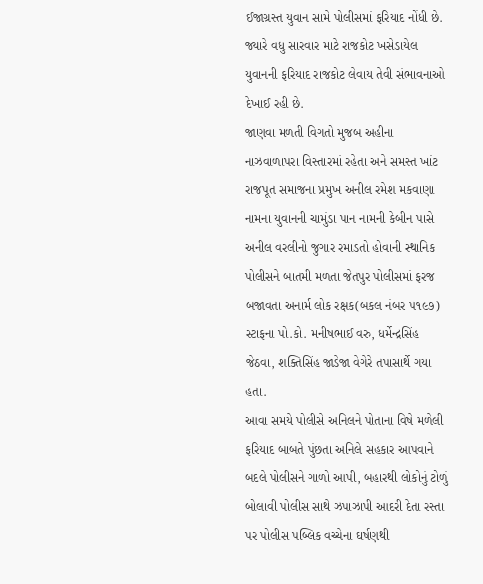ઈજાગ્રસ્ત યુવાન સામે પોલીસમાં ફરિયાદ નોંધી છે. જ્યારે વધુ સારવાર માટે રાજકોટ ખસેડાયેલ યુવાનની ફરિયાદ રાજકોટ લેવાય તેવી સંભાવનાઓ દેખાઈ રહી છે.
જાણવા મળતી વિગતો મુજબ અહીના નાઝવાળાપરા વિસ્તારમાં રહેતા અને સમસ્ત ખાંટ રાજપૂત સમાજના પ્રમુખ અનીલ રમેશ મકવાણા નામના યુવાનની ચામુંડા પાન નામની કેબીન પાસે અનીલ વરલીનો જુગાર રમાડતો હોવાની સ્થાનિક પોલીસને બાતમી મળતા જેતપુર પોલીસમાં ફરજ બજાવતા અનાર્મ લોક રક્ષક(બકલ નંબર ૫૧૯૭) સ્ટાફના પો.કો. મનીષભાઈ વરુ, ધર્મેન્દ્રસિંહ જેઠવા, શક્તિસિંહ જાડેજા વેગેરે તપાસાર્થે ગયા હતા.
આવા સમયે પોલીસે અનિલને પોતાના વિષે મળેલી ફરિયાદ બાબતે પુંછતા અનિલે સહકાર આપવાને બદલે પોલીસને ગાળો આપી, બહારથી લોકોનું ટોળું બોલાવી પોલીસ સાથે ઝપાઝાપી આદરી દેતા રસ્તા પર પોલીસ પબ્લિક વચ્ચેના ઘર્ષણથી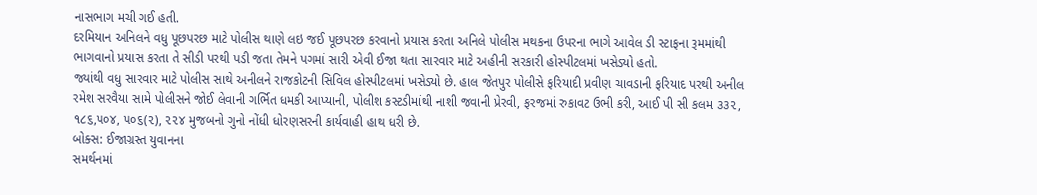નાસભાગ મચી ગઈ હતી.
દરમિયાન અનિલને વધુ પૂછપરછ માટે પોલીસ થાણે લઇ જઈ પૂછપરછ કરવાનો પ્રયાસ કરતા અનિલે પોલીસ મથકના ઉપરના ભાગે આવેલ ડી સ્ટાફના રૂમમાંથી ભાગવાનો પ્રયાસ કરતા તે સીડી પરથી પડી જતા તેમને પગમાં સારી એવી ઈજા થતા સારવાર માટે અહીની સરકારી હોસ્પીટલમાં ખસેડ્યો હતો.
જ્યાંથી વધુ સારવાર માટે પોલીસ સાથે અનીલને રાજકોટની સિવિલ હોસ્પીટલમાં ખસેડ્યો છે. હાલ જેતપુર પોલીસે ફરિયાદી પ્રવીણ ચાવડાની ફરિયાદ પરથી અનીલ રમેશ સરવૈયા સામે પોલીસને જોઈ લેવાની ગર્ભિત ધમકી આપ્યાની, પોલીશ કસ્ટડીમાંથી નાશી જવાની પ્રેરવી, ફરજમાં રુકાવટ ઉભી કરી, આઈ પી સી કલમ ૩૩૨, ૧૮૬,૫૦૪, ૫૦૬(૨), ૨૨૪ મુજબનો ગુનો નોંધી ધોરણસરની કાર્યવાહી હાથ ધરી છે.
બોક્સ: ઈજાગ્રસ્ત યુવાનના
સમર્થનમાં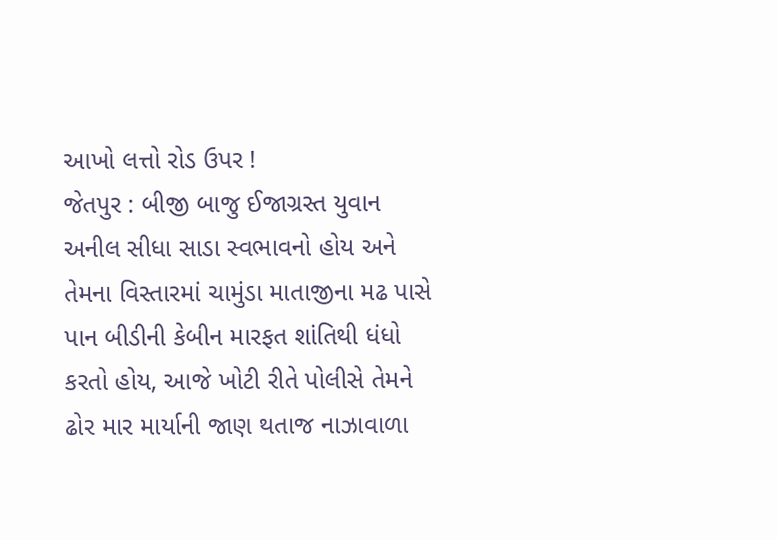આખો લત્તો રોડ ઉપર !
જેતપુર : બીજી બાજુ ઈજાગ્રસ્ત યુવાન અનીલ સીધા સાડા સ્વભાવનો હોય અને તેમના વિસ્તારમાં ચામુંડા માતાજીના મઢ પાસે પાન બીડીની કેબીન મારફત શાંતિથી ધંધો કરતો હોય, આજે ખોટી રીતે પોલીસે તેમને ઢોર માર માર્યાની જાણ થતાજ નાઝાવાળા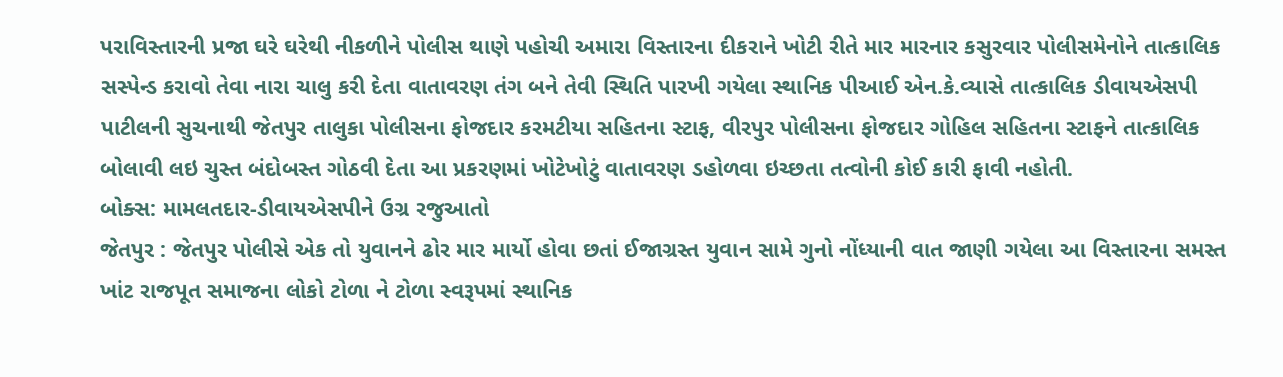પરાવિસ્તારની પ્રજા ઘરે ઘરેથી નીકળીને પોલીસ થાણે પહોચી અમારા વિસ્તારના દીકરાને ખોટી રીતે માર મારનાર કસુરવાર પોલીસમેનોને તાત્કાલિક સસ્પેન્ડ કરાવો તેવા નારા ચાલુ કરી દેતા વાતાવરણ તંગ બને તેવી સ્થિતિ પારખી ગયેલા સ્થાનિક પીઆઈ એન.કે.વ્યાસે તાત્કાલિક ડીવાયએસપી પાટીલની સુચનાથી જેતપુર તાલુકા પોલીસના ફોજદાર કરમટીયા સહિતના સ્ટાફ, વીરપુર પોલીસના ફોજદાર ગોહિલ સહિતના સ્ટાફને તાત્કાલિક બોલાવી લઇ ચુસ્ત બંદોબસ્ત ગોઠવી દેતા આ પ્રકરણમાં ખોટેખોટું વાતાવરણ ડહોળવા ઇચ્છતા તત્વોની કોઈ કારી ફાવી નહોતી.
બોક્સ: મામલતદાર-ડીવાયએસપીને ઉગ્ર રજુઆતો
જેતપુર : જેતપુર પોલીસે એક તો યુવાનને ઢોર માર માર્યો હોવા છતાં ઈજાગ્રસ્ત યુવાન સામે ગુનો નોંધ્યાની વાત જાણી ગયેલા આ વિસ્તારના સમસ્ત ખાંટ રાજપૂત સમાજના લોકો ટોળા ને ટોળા સ્વરૂપમાં સ્થાનિક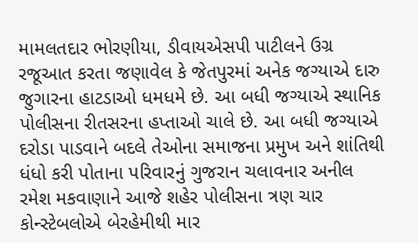મામલતદાર ભોરણીયા, ડીવાયએસપી પાટીલને ઉગ્ર રજૂઆત કરતા જણાવેલ કે જેતપુરમાં અનેક જગ્યાએ દારુ જુગારના હાટડાઓ ધમધમે છે. આ બધી જગ્યાએ સ્થાનિક પોલીસના રીતસરના હપ્તાઓ ચાલે છે. આ બધી જગ્યાએ દરોડા પાડવાને બદલે તેઓના સમાજના પ્રમુખ અને શાંતિથી ધંધો કરી પોતાના પરિવારનું ગુજરાન ચલાવનાર અનીલ રમેશ મકવાણાને આજે શહેર પોલીસના ત્રણ ચાર કોન્સ્ટેબલોએ બેરહેમીથી માર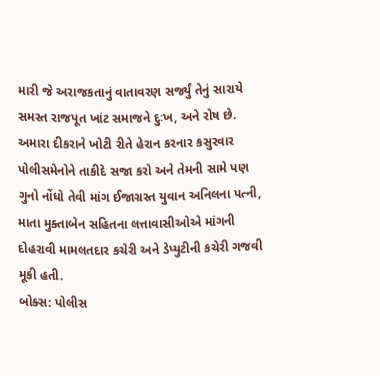મારી જે અરાજકતાનું વાતાવરણ સર્જ્યું તેનું સારાયે સમસ્ત રાજપૂત ખાંટ સમાજને દુઃખ, અને રોષ છે. અમારા દીકરાને ખોટી રીતે હેરાન કરનાર કસુરવાર પોલીસમેનોને તાકીદે સજા કરો અને તેમની સામે પણ ગુનો નોંધો તેવી માંગ ઈજાગ્રસ્ત યુવાન અનિલના પત્ની, માતા મુક્તાબેન સહિતના લત્તાવાસીઓએ માંગની દોહરાવી મામલતદાર કચેરી અને ડેપ્યુટીની કચેરી ગજવી મૂકી હતી.
બોક્સ: પોલીસ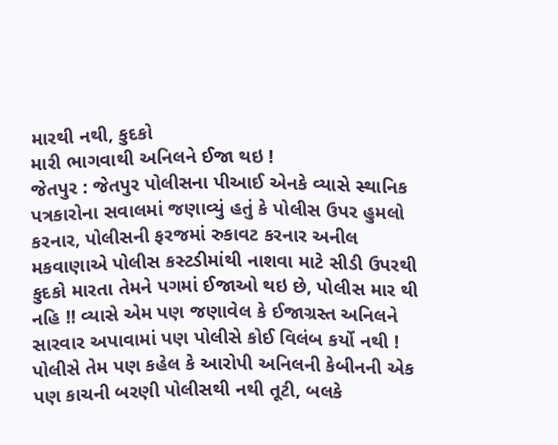મારથી નથી, કુદકો
મારી ભાગવાથી અનિલને ઈજા થઇ !
જેતપુર : જેતપુર પોલીસના પીઆઈ એનકે વ્યાસે સ્થાનિક પત્રકારોના સવાલમાં જણાવ્યું હતું કે પોલીસ ઉપર હુમલો કરનાર, પોલીસની ફરજમાં રુકાવટ કરનાર અનીલ મકવાણાએ પોલીસ કસ્ટડીમાંથી નાશવા માટે સીડી ઉપરથી કુદકો મારતા તેમને પગમાં ઈજાઓ થઇ છે, પોલીસ માર થી નહિ !! વ્યાસે એમ પણ જણાવેલ કે ઈજાગ્રસ્ત અનિલને સારવાર અપાવામાં પણ પોલીસે કોઈ વિલંબ કર્યો નથી ! પોલીસે તેમ પણ કહેલ કે આરોપી અનિલની કેબીનની એક પણ કાચની બરણી પોલીસથી નથી તૂટી, બલકે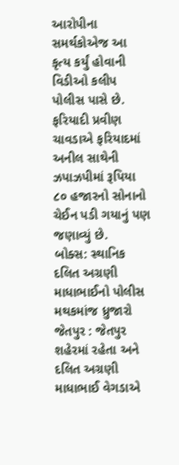આરોપીના સમર્થકોએજ આ કૃત્ય કર્યું હોવાની વિડીઓ કલીપ પોલીસ પાસે છે. ફરિયાદી પ્રવીણ ચાવડાએ ફરિયાદમાં અનીલ સાથેની ઝપાઝપીમાં રૂપિયા ૮૦ હજારનો સોનાનો ચેઈન પડી ગયાનું પણ જણાવ્યું છે.
બોક્સ: સ્થાનિક દલિત અગ્રણી
માધાભાઈનો પોલીસ મથકમાંજ ધ્રુજારો
જેતપુર : જેતપુર શહેરમાં રહેતા અને દલિત અગ્રણી માધાભાઈ વેગડાએ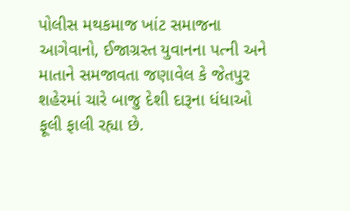પોલીસ મથકમાજ ખાંટ સમાજના આગેવાનો, ઈજાગ્રસ્ત યુવાનના પત્ની અને માતાને સમજાવતા જણાવેલ કે જેતપુર શહેરમાં ચારે બાજુ દેશી દારૂના ધંધાઓ ફૂલી ફાલી રહ્યા છે.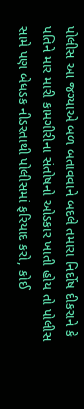પોલીસ આ જગ્યાએ બળ બતાવવાને બદલે તમારા નિર્દોષ દીકરાને કે પતિને માર મારી કામગીરીના સંતોષનો ઓડકાર ખાતી હોય તો પોલીસ સામે પણ બેધડક નીડરતાથી પોલીસમાં ફરિયાદ કરો, કોઈ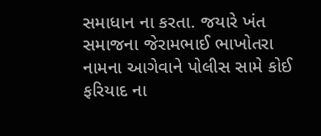સમાધાન ના કરતા. જયારે ખંત સમાજના જેરામભાઈ ભાખોતરા નામના આગેવાને પોલીસ સામે કોઈ ફરિયાદ ના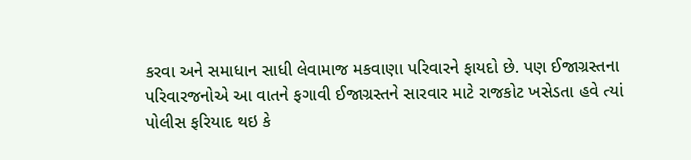કરવા અને સમાધાન સાધી લેવામાજ મકવાણા પરિવારને ફાયદો છે. પણ ઈજાગ્રસ્તના પરિવારજનોએ આ વાતને ફગાવી ઈજાગ્રસ્તને સારવાર માટે રાજકોટ ખસેડતા હવે ત્યાં પોલીસ ફરિયાદ થઇ કે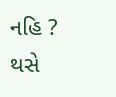નહિ ? થસે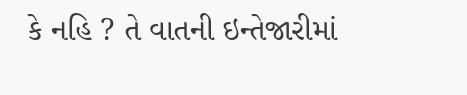કે નહિ ? તે વાતની ઇન્તેજારીમાં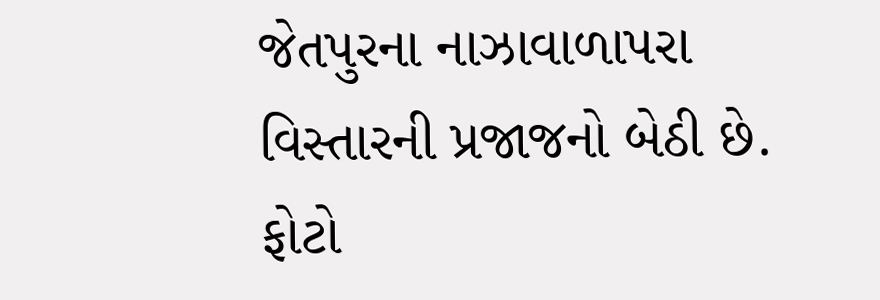જેતપુરના નાઝાવાળાપરા વિસ્તારની પ્રજાજનો બેઠી છે.
ફોટો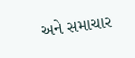અને સમાચાર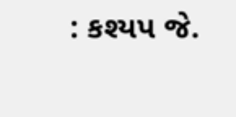: કશ્યપ જે.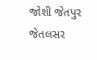જોશી જેતપુર જેતલસર